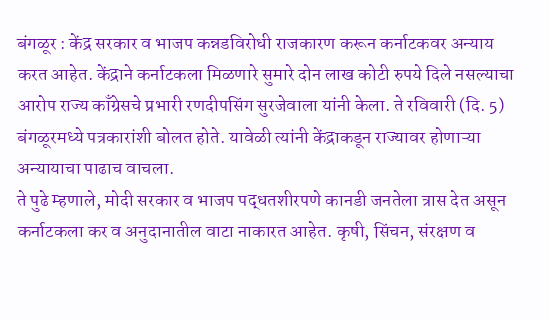बंगळूर : केंद्र सरकार व भाजप कन्नडविरोधी राजकारण करून कर्नाटकवर अन्याय करत आहेत. केंद्राने कर्नाटकला मिळणारे सुमारे दोन लाख कोटी रुपये दिले नसल्याचा आरोप राज्य काँग्रेसचे प्रभारी रणदीपसिंग सुरजेवाला यांनी केला. ते रविवारी (दि. 5) बंगळूरमध्ये पत्रकारांशी बोलत होते. यावेळी त्यांनी केंद्राकडून राज्यावर होणाऱ्या अन्यायाचा पाढाच वाचला.
ते पुढे म्हणाले, मोदी सरकार व भाजप पद्धतशीरपणे कानडी जनतेला त्रास देत असून कर्नाटकला कर व अनुदानातील वाटा नाकारत आहेत. कृषी, सिंचन, संरक्षण व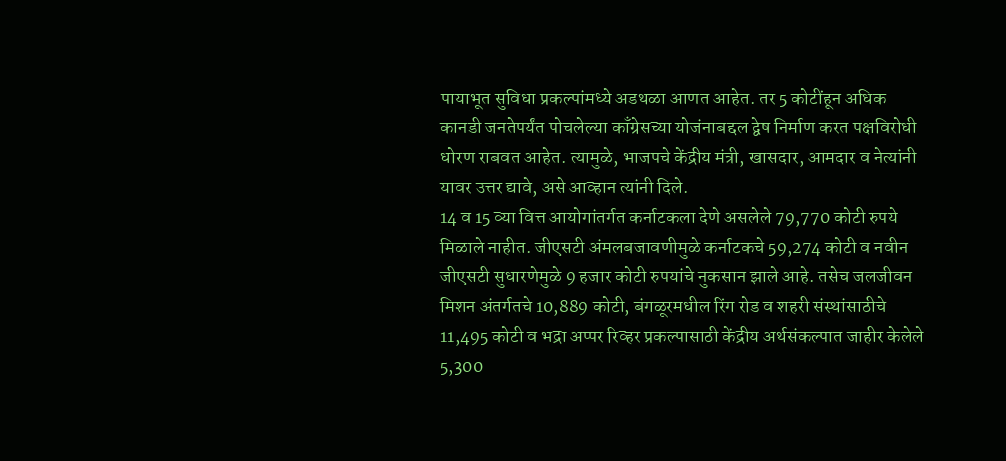पायाभूत सुविधा प्रकल्पांमध्ये अडथळा आणत आहेत. तर 5 कोटींहून अधिक कानडी जनतेपर्यंत पोचलेल्या काँग्रेसच्या योजंनाबद्दल द्वेष निर्माण करत पक्षविरोधी धोरण राबवत आहेत. त्यामुळे, भाजपचे केंद्रीय मंत्री, खासदार, आमदार व नेत्यांनी यावर उत्तर द्यावे, असे आव्हान त्यांनी दिले.
14 व 15 व्या वित्त आयोगांतर्गत कर्नाटकला देणे असलेले 79,770 कोटी रुपये मिळाले नाहीत. जीएसटी अंमलबजावणीमुळे कर्नाटकचे 59,274 कोटी व नवीन जीएसटी सुधारणेमुळे 9 हजार कोटी रुपयांचे नुकसान झाले आहे. तसेच जलजीवन मिशन अंतर्गतचे 10,889 कोटी, बंगळूरमधील रिंग रोड व शहरी संस्थांसाठीचे 11,495 कोटी व भद्रा अप्पर रिव्हर प्रकल्पासाठी केंद्रीय अर्थसंकल्पात जाहीर केलेले 5,300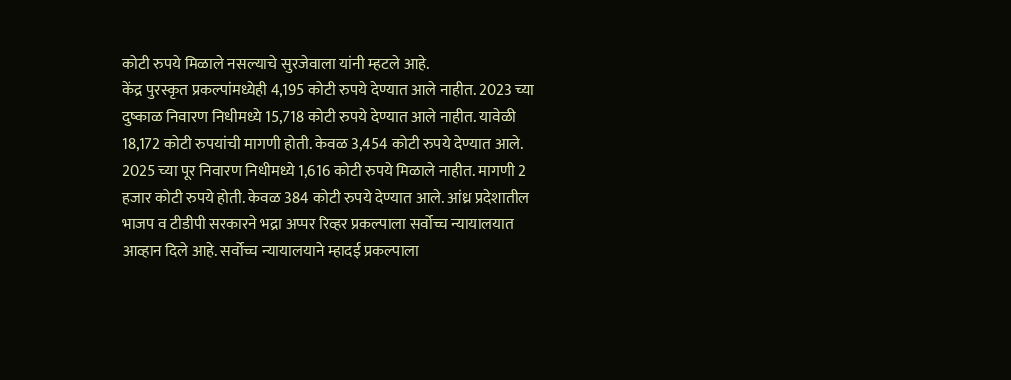कोटी रुपये मिळाले नसल्याचे सुरजेवाला यांनी म्हटले आहे.
केंद्र पुरस्कृत प्रकल्पांमध्येही 4,195 कोटी रुपये देण्यात आले नाहीत. 2023 च्या दुष्काळ निवारण निधीमध्ये 15,718 कोटी रुपये देण्यात आले नाहीत. यावेळी 18,172 कोटी रुपयांची मागणी होती. केवळ 3,454 कोटी रुपये देण्यात आले. 2025 च्या पूर निवारण निधीमध्ये 1,616 कोटी रुपये मिळाले नाहीत. मागणी 2 हजार कोटी रुपये होती. केवळ 384 कोटी रुपये देण्यात आले. आंध्र प्रदेशातील भाजप व टीडीपी सरकारने भद्रा अप्पर रिव्हर प्रकल्पाला सर्वोच्च न्यायालयात आव्हान दिले आहे. सर्वोच्च न्यायालयाने म्हादई प्रकल्पाला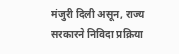मंजुरी दिली असून, राज्य सरकारने निविदा प्रक्रिया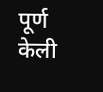पूर्ण केली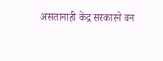असतानाही केंद्र सरकारने वन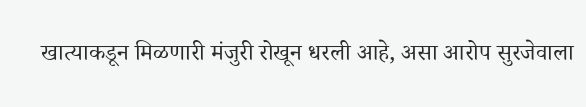खात्याकडून मिळणारी मंजुरी रोखून धरली आहे, असा आरोप सुरजेवाला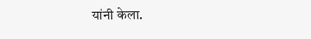यांनी केला.